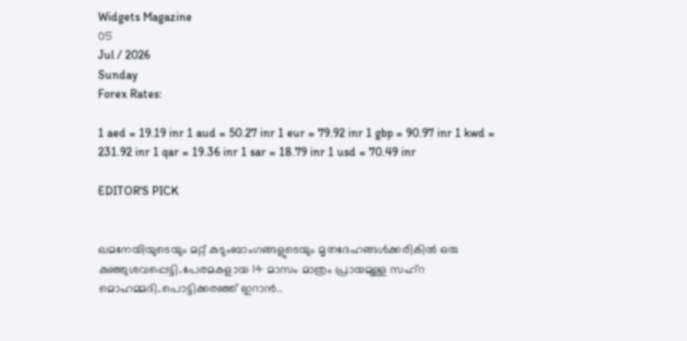Widgets Magazine
05
Jul / 2026
Sunday
Forex Rates:

1 aed = 19.19 inr 1 aud = 50.27 inr 1 eur = 79.92 inr 1 gbp = 90.97 inr 1 kwd = 231.92 inr 1 qar = 19.36 inr 1 sar = 18.79 inr 1 usd = 70.49 inr

EDITOR'S PICK


ഖമനേയിയുടെയും മറ്റ് കുടുംബാംഗങ്ങളുടെയും മൃതദേഹങ്ങൾക്കരികിൽ ഒരു കുഞ്ഞുശവപ്പെട്ടി..പേരമകളായ 14 മാസം മാത്രം പ്രായമുള്ള സഹ്റ മൊഹമ്മദി..പൊട്ടിക്കരഞ്ഞ് ഇറാൻ..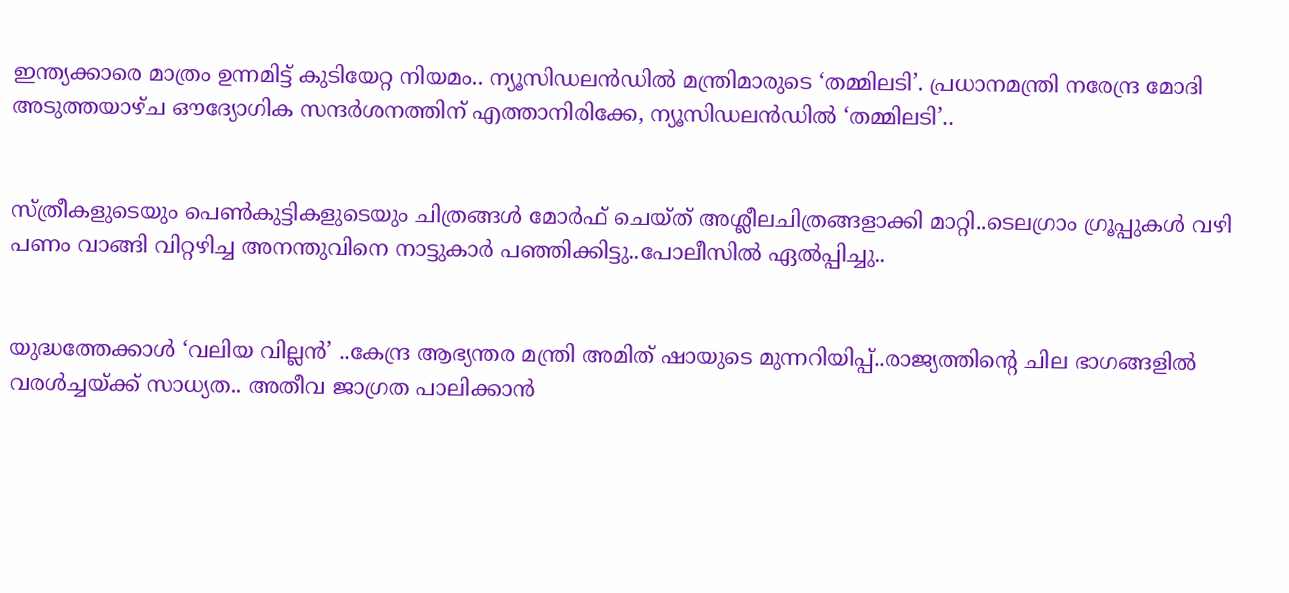ഇന്ത്യക്കാരെ മാത്രം ഉന്നമിട്ട് കുടിയേറ്റ നിയമം.. ന്യൂസിഡലൻഡിൽ മന്ത്രിമാരുടെ ‘തമ്മിലടി’. പ്രധാനമന്ത്രി നരേന്ദ്ര മോദി അടുത്തയാഴ്ച ഔദ്യോഗിക സന്ദർശനത്തിന് എത്താനിരിക്കേ, ന്യൂസിഡലൻഡിൽ ‘തമ്മിലടി’..


സ്ത്രീകളുടെയും പെണ്‍കുട്ടികളുടെയും ചിത്രങ്ങള്‍ മോര്‍ഫ് ചെയ്ത് അശ്ലീലചിത്രങ്ങളാക്കി മാറ്റി..ടെലഗ്രാം ഗ്രൂപ്പുകള്‍ വഴി പണം വാങ്ങി വിറ്റഴിച്ച അനന്തുവിനെ നാട്ടുകാർ പഞ്ഞിക്കിട്ടു..പോലീസിൽ ഏൽപ്പിച്ചു..


യുദ്ധത്തേക്കാൾ ‘വലിയ വില്ലൻ’ ..കേന്ദ്ര ആഭ്യന്തര മന്ത്രി അമിത് ഷായുടെ മുന്നറിയിപ്പ്..രാജ്യത്തിന്റെ ചില ഭാഗങ്ങളിൽ വരൾച്ചയ്ക്ക് സാധ്യത.. അതീവ ജാഗ്രത പാലിക്കാൻ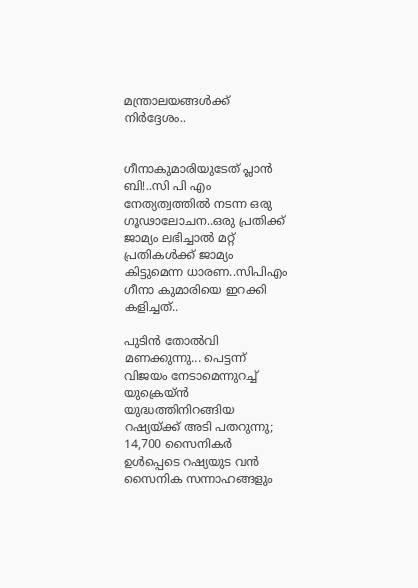മന്ത്രാലയങ്ങൾക്ക് നിർദ്ദേശം..


ഗീനാകുമാരിയുടേത് പ്ലാൻ ബി!..സി പി എം നേത്യത്വത്തിൽ നടന്ന ഒരു ഗൂഢാലോചന..ഒരു പ്രതിക്ക് ജാമ്യം ലഭിച്ചാൽ മറ്റ് പ്രതികൾക്ക് ജാമ്യം കിട്ടുമെന്ന ധാരണ..സിപിഎം ഗീനാ കുമാരിയെ ഇറക്കി കളിച്ചത്..

പുടിന്‍ തോല്‍വി മണക്കുന്നു... പെട്ടന്ന് വിജയം നേടാമെന്നുറച്ച് യുക്രെയ്ന്‍ യുദ്ധത്തിനിറങ്ങിയ റഷ്യയ്ക്ക് അടി പതറുന്നു; 14,700 സൈനികര്‍ ഉള്‍പ്പെടെ റഷ്യയുട വന്‍ സൈനിക സന്നാഹങ്ങളും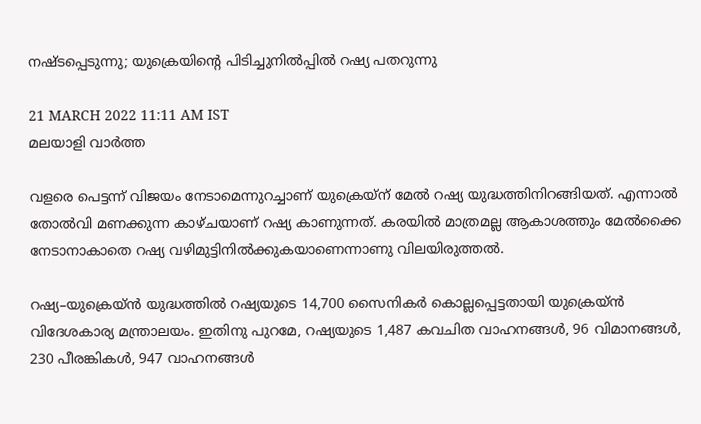നഷ്ടപ്പെടുന്നു; യുക്രെയിന്റെ പിടിച്ചുനില്‍പ്പില്‍ റഷ്യ പതറുന്നു

21 MARCH 2022 11:11 AM IST
മലയാളി വാര്‍ത്ത

വളരെ പെട്ടന്ന് വിജയം നേടാമെന്നുറച്ചാണ് യുക്രെയ്‌ന് മേല്‍ റഷ്യ യുദ്ധത്തിനിറങ്ങിയത്. എന്നാല്‍ തോല്‍വി മണക്കുന്ന കാഴ്ചയാണ് റഷ്യ കാണുന്നത്. കരയില്‍ മാത്രമല്ല ആകാശത്തും മേല്‍ക്കൈ നേടാനാകാതെ റഷ്യ വഴിമുട്ടിനില്‍ക്കുകയാണെന്നാണു വിലയിരുത്തല്‍.

റഷ്യ–യുക്രെയ്ന്‍ യുദ്ധത്തില്‍ റഷ്യയുടെ 14,700 സൈനികര്‍ കൊല്ലപ്പെട്ടതായി യുക്രെയ്ന്‍ വിദേശകാര്യ മന്ത്രാലയം. ഇതിനു പുറമേ, റഷ്യയുടെ 1,487 കവചിത വാഹനങ്ങള്‍, 96 വിമാനങ്ങള്‍, 230 പീരങ്കികള്‍, 947 വാഹനങ്ങള്‍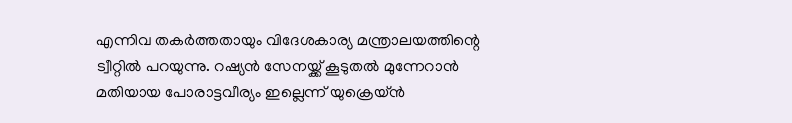എന്നിവ തകര്‍ത്തതായും വിദേശകാര്യ മന്ത്രാലയത്തിന്റെ ട്വീറ്റില്‍ പറയുന്നു. റഷ്യന്‍ സേനയ്ക്ക് കൂടുതല്‍ മുന്നേറാന്‍ മതിയായ പോരാട്ടവീര്യം ഇല്ലെന്ന് യുക്രെയ്ന്‍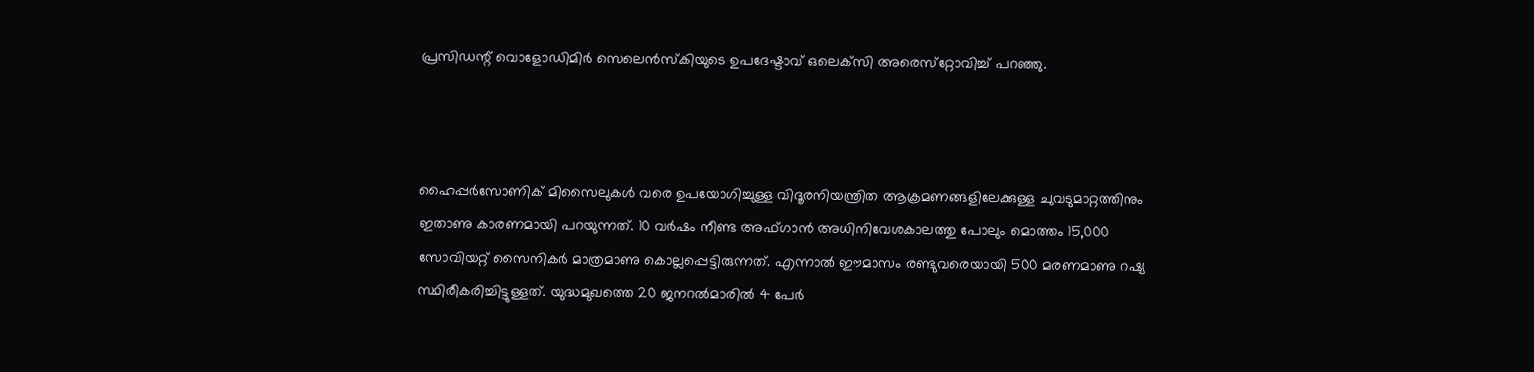പ്രസിഡന്റ് വൊളോഡിമിര്‍ സെലെന്‍സ്‌കിയുടെ ഉപദേഷ്ടാവ് ഒലെക്‌സി അരെസ്‌റ്റോവിച്ച് പറഞ്ഞു.



ഹൈപ്പര്‍സോണിക് മിസൈലുകള്‍ വരെ ഉപയോഗിച്ചുള്ള വിദൂരനിയന്ത്രിത ആക്രമണങ്ങളിലേക്കുള്ള ചുവടുമാറ്റത്തിനും ഇതാണു കാരണമായി പറയുന്നത്. 10 വര്‍ഷം നീണ്ട അഫ്ഗാന്‍ അധിനിവേശകാലത്തു പോലും മൊത്തം 15,000 സോവിയറ്റ് സൈനികര്‍ മാത്രമാണു കൊല്ലപ്പെട്ടിരുന്നത്. എന്നാല്‍ ഈമാസം രണ്ടുവരെയായി 500 മരണമാണു റഷ്യ സ്ഥിരീകരിച്ചിട്ടുള്ളത്. യുദ്ധമുഖത്തെ 20 ജനറല്‍മാരില്‍ 4 പേര്‍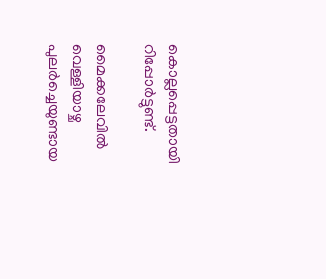കൊല്ലപ്പെട്ടതായി റിപ്പോര്‍ട്ടുണ്ട്.

മൈക്കലേവില്‍ വെള്ളിയാഴ്ച പുലര്‍ച്ചെയുണ്ടായ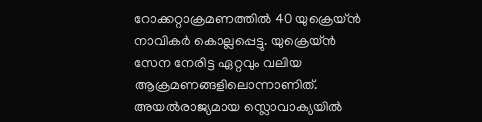റോക്കറ്റാക്രമണത്തില്‍ 40 യുക്രെയ്ന്‍ നാവികര്‍ കൊല്ലപ്പെട്ടു. യുക്രെയ്ന്‍ സേന നേരിട്ട ഏറ്റവും വലിയ ആക്രമണങ്ങളിലൊന്നാണിത്. അയല്‍രാജ്യമായ സ്ലൊവാക്യയില്‍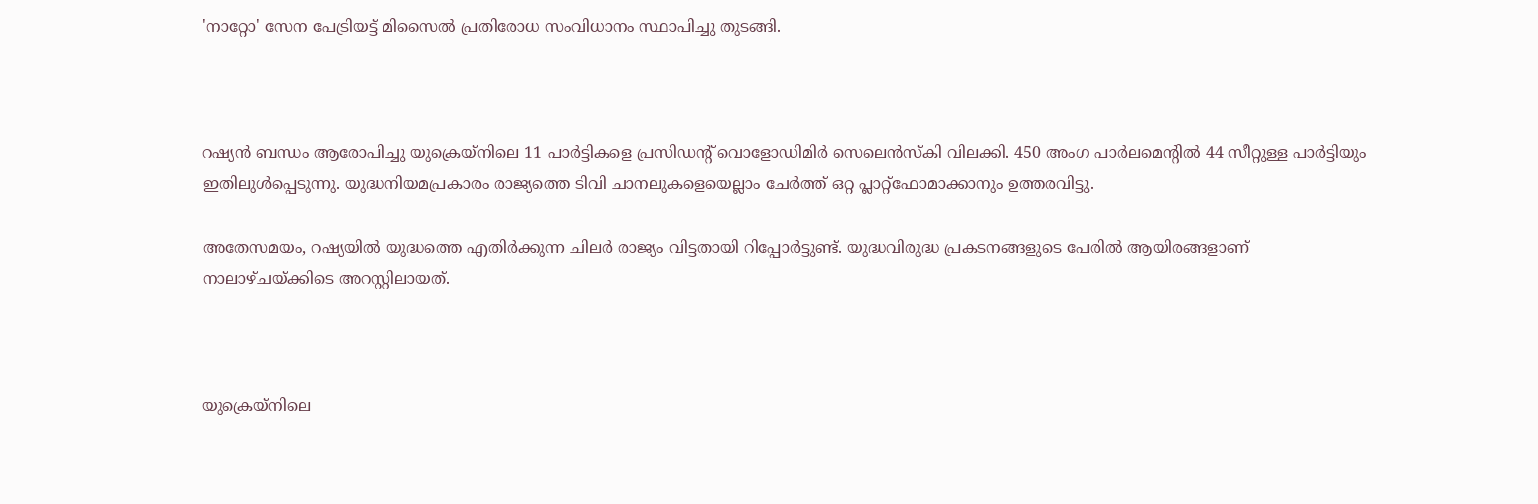'നാറ്റോ' സേന പേട്രിയട്ട് മിസൈല്‍ പ്രതിരോധ സംവിധാനം സ്ഥാപിച്ചു തുടങ്ങി.



റഷ്യന്‍ ബന്ധം ആരോപിച്ചു യുക്രെയ്‌നിലെ 11 പാര്‍ട്ടികളെ പ്രസിഡന്റ് വൊളോഡിമിര്‍ സെലെന്‍സ്‌കി വിലക്കി. 450 അംഗ പാര്‍ലമെന്റില്‍ 44 സീറ്റുള്ള പാര്‍ട്ടിയും ഇതിലുള്‍പ്പെടുന്നു. യുദ്ധനിയമപ്രകാരം രാജ്യത്തെ ടിവി ചാനലുകളെയെല്ലാം ചേര്‍ത്ത് ഒറ്റ പ്ലാറ്റ്‌ഫോമാക്കാനും ഉത്തരവിട്ടു.

അതേസമയം, റഷ്യയില്‍ യുദ്ധത്തെ എതിര്‍ക്കുന്ന ചിലര്‍ രാജ്യം വിട്ടതായി റിപ്പോര്‍ട്ടുണ്ട്. യുദ്ധവിരുദ്ധ പ്രകടനങ്ങളുടെ പേരില്‍ ആയിരങ്ങളാണ് നാലാഴ്ചയ്ക്കിടെ അറസ്റ്റിലായത്.



യുക്രെയ്‌നിലെ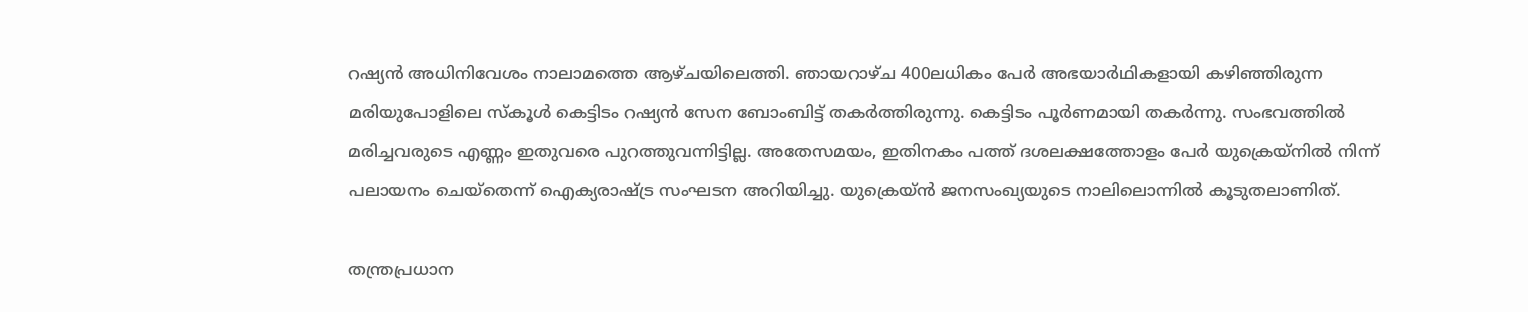റഷ്യന്‍ അധിനിവേശം നാലാമത്തെ ആഴ്ചയിലെത്തി. ഞായറാഴ്ച 400ലധികം പേര്‍ അഭയാര്‍ഥികളായി കഴിഞ്ഞിരുന്ന മരിയുപോളിലെ സ്‌കൂള്‍ കെട്ടിടം റഷ്യന്‍ സേന ബോംബിട്ട് തകര്‍ത്തിരുന്നു. കെട്ടിടം പൂര്‍ണമായി തകര്‍ന്നു. സംഭവത്തില്‍ മരിച്ചവരുടെ എണ്ണം ഇതുവരെ പുറത്തുവന്നിട്ടില്ല. അതേസമയം, ഇതിനകം പത്ത് ദശലക്ഷത്തോളം പേര്‍ യുക്രെയ്‌നില്‍ നിന്ന് പലായനം ചെയ്‌തെന്ന് ഐക്യരാഷ്ട്ര സംഘടന അറിയിച്ചു. യുക്രെയ്ന്‍ ജനസംഖ്യയുടെ നാലിലൊന്നില്‍ കൂടുതലാണിത്.

തന്ത്രപ്രധാന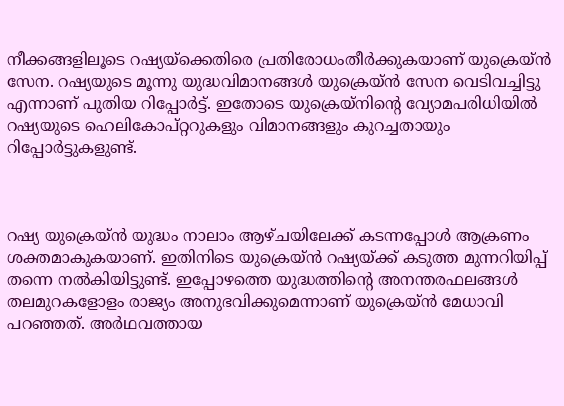നീക്കങ്ങളിലൂടെ റഷ്യയ്‌ക്കെതിരെ പ്രതിരോധംതീര്‍ക്കുകയാണ് യുക്രെയ്ന്‍ സേന. റഷ്യയുടെ മൂന്നു യുദ്ധവിമാനങ്ങള്‍ യുക്രെയ്ന്‍ സേന വെടിവച്ചിട്ടു എന്നാണ് പുതിയ റിപ്പോര്‍ട്ട്. ഇതോടെ യുക്രെയ്‌നിന്റെ വ്യോമപരിധിയില്‍ റഷ്യയുടെ ഹെലികോപ്റ്ററുകളും വിമാനങ്ങളും കുറച്ചതായും റിപ്പോര്‍ട്ടുകളുണ്ട്.



റഷ്യ യുക്രെയ്ന്‍ യുദ്ധം നാലാം ആഴ്ചയിലേക്ക് കടന്നപ്പോള്‍ ആക്രണം ശക്തമാകുകയാണ്. ഇതിനിടെ യുക്രെയ്ന്‍ റഷ്യയ്ക്ക് കടുത്ത മുന്നറിയിപ്പ് തന്നെ നല്‍കിയിട്ടുണ്ട്. ഇപ്പോഴത്തെ യുദ്ധത്തിന്റെ അനന്തരഫലങ്ങള്‍ തലമുറകളോളം രാജ്യം അനുഭവിക്കുമെന്നാണ് യുക്രെയ്ന്‍ മേധാവി പറഞ്ഞത്. അര്‍ഥവത്തായ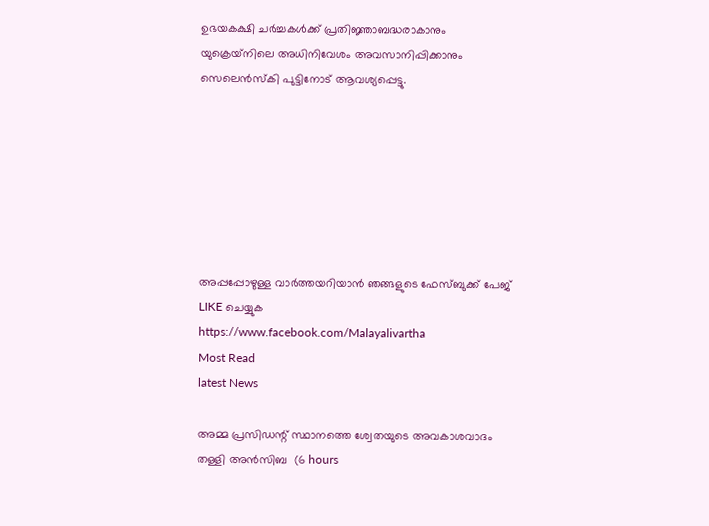ഉഭയകക്ഷി ചര്‍ച്ചകള്‍ക്ക് പ്രതിജ്ഞാബദ്ധരാകാനും യുക്രെയ്‌നിലെ അധിനിവേശം അവസാനിപ്പിക്കാനും സെലെന്‍സ്‌കി പുട്ടിനോട് ആവശ്യപ്പെട്ടു.







അപ്പപ്പോഴുള്ള വാര്‍ത്തയറിയാന്‍ ഞങ്ങളുടെ ഫേസ്‌ബുക്ക്‌ പേജ് LIKE ചെയ്യുക
https://www.facebook.com/Malayalivartha
Most Read
latest News

അമ്മ പ്രസിഡന്റ് സ്ഥാനത്തെ ശ്വേതയുടെ അവകാശവാദം തള്ളി അന്‍സിബ  (6 hours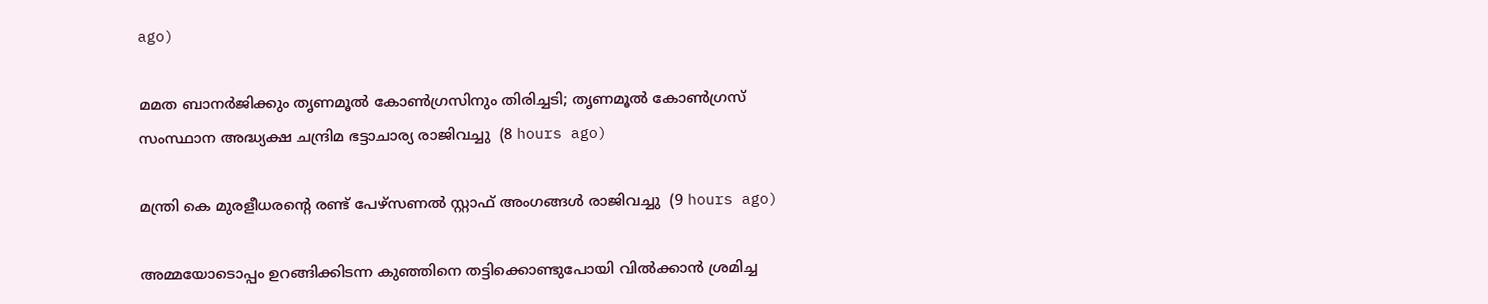ago)

മമത ബാനര്‍ജിക്കും തൃണമൂല്‍ കോണ്‍ഗ്രസിനും തിരിച്ചടി; തൃണമൂല്‍ കോണ്‍ഗ്രസ് സംസ്ഥാന അദ്ധ്യക്ഷ ചന്ദ്രിമ ഭട്ടാചാര്യ രാജിവച്ചു  (8 hours ago)

മന്ത്രി കെ മുരളീധരന്റെ രണ്ട് പേഴ്‌സണല്‍ സ്റ്റാഫ് അംഗങ്ങള്‍ രാജിവച്ചു  (9 hours ago)

അമ്മയോടൊപ്പം ഉറങ്ങിക്കിടന്ന കുഞ്ഞിനെ തട്ടിക്കൊണ്ടുപോയി വില്‍ക്കാന്‍ ശ്രമിച്ച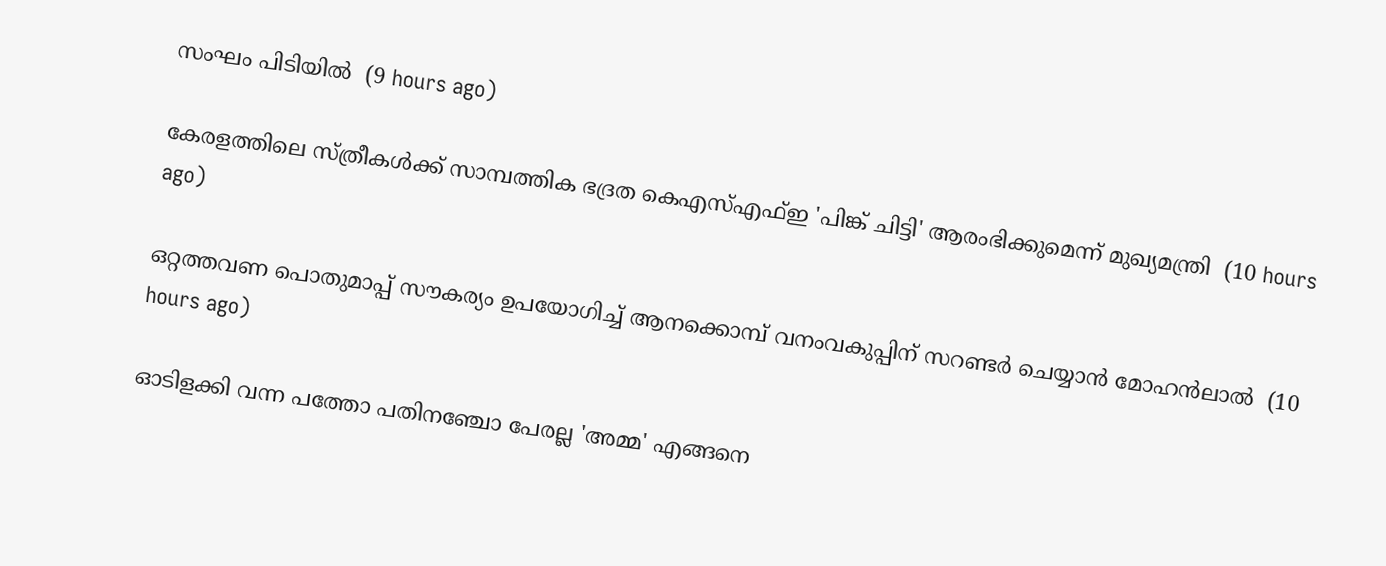സംഘം പിടിയില്‍  (9 hours ago)

കേരളത്തിലെ സ്ത്രീകള്‍ക്ക് സാമ്പത്തിക ഭദ്രത കെഎസ്എഫ്ഇ 'പിങ്ക് ചിട്ടി' ആരംഭിക്കുമെന്ന് മുഖ്യമന്ത്രി  (10 hours ago)

ഒറ്റത്തവണ പൊതുമാപ്പ് സൗകര്യം ഉപയോഗിച്ച് ആനക്കൊമ്പ് വനംവകുപ്പിന് സറണ്ടര്‍ ചെയ്യാന്‍ മോഹന്‍ലാല്‍  (10 hours ago)

ഓടിളക്കി വന്ന പത്തോ പതിനഞ്ചോ പേരല്ല 'അമ്മ' എങ്ങനെ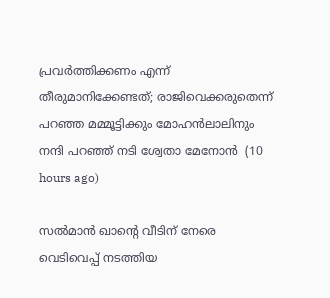പ്രവര്‍ത്തിക്കണം എന്ന് തീരുമാനിക്കേണ്ടത്; രാജിവെക്കരുതെന്ന് പറഞ്ഞ മമ്മൂട്ടിക്കും മോഹന്‍ലാലിനും നന്ദി പറഞ്ഞ് നടി ശ്വേതാ മേനോന്‍  (10 hours ago)

സല്‍മാന്‍ ഖാന്റെ വീടിന് നേരെ വെടിവെപ്പ് നടത്തിയ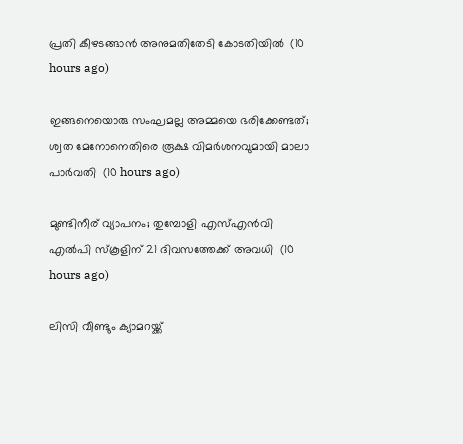പ്രതി കീഴടങ്ങാന്‍ അനുമതിതേടി കോടതിയില്‍  (10 hours ago)

ഇങ്ങനെയൊരു സംഘമല്ല അമ്മയെ ഭരിക്കേണ്ടത്; ശ്വത മേനോനെതിരെ രൂക്ഷ വിമര്‍ശനവുമായി മാലാ പാര്‍വതി  (10 hours ago)

മുണ്ടിനീര് വ്യാപനം; തുമ്പോളി എസ്എന്‍വി എല്‍പി സ്‌കൂളിന് 21 ദിവസത്തേക്ക് അവധി  (10 hours ago)

ലിസി വീണ്ടും ക്യാമറയ്ക്ക്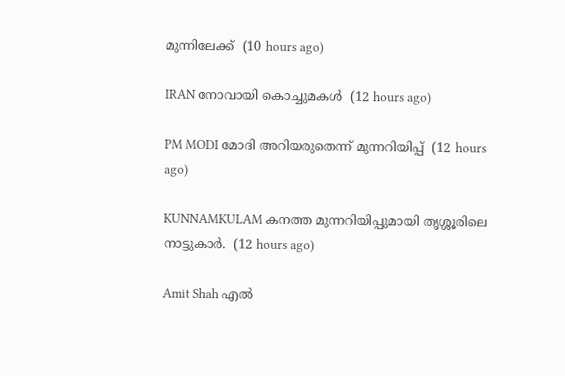മുന്നിലേക്ക്  (10 hours ago)

IRAN നോവായി കൊച്ചുമകൾ  (12 hours ago)

PM MODI മോദി അറിയരുതെന്ന് മുന്നറിയിപ്പ്  (12 hours ago)

KUNNAMKULAM കനത്ത മുന്നറിയിപ്പുമായി തൃശ്ശൂരിലെ നാട്ടുകാര്‍.  (12 hours ago)

Amit Shah എൽ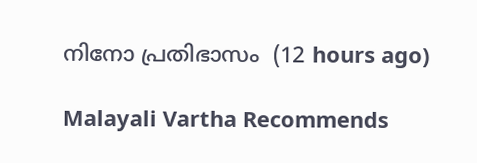നിനോ പ്രതിഭാസം  (12 hours ago)

Malayali Vartha Recommends